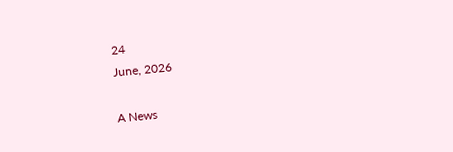24
June, 2026

A News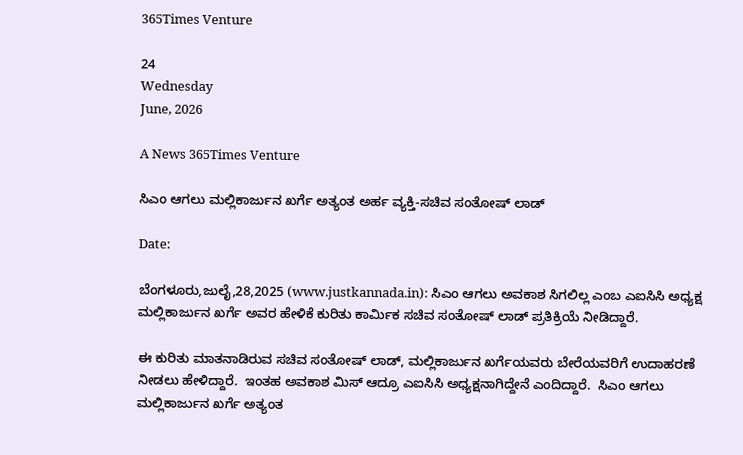365Times Venture

24
Wednesday
June, 2026

A News 365Times Venture

ಸಿಎಂ ಆಗಲು ಮಲ್ಲಿಕಾರ್ಜುನ ಖರ್ಗೆ ಅತ್ಯಂತ ಅರ್ಹ ವ್ಯಕ್ತಿ-ಸಚಿವ ಸಂತೋಷ್ ಲಾಡ್

Date:

ಬೆಂಗಳೂರು,ಜುಲೈ,28,2025 (www.justkannada.in): ಸಿಎಂ ಆಗಲು ಅವಕಾಶ ಸಿಗಲಿಲ್ಲ ಎಂಬ ಎಐಸಿಸಿ ಅಧ್ಯಕ್ಷ  ಮಲ್ಲಿಕಾರ್ಜುನ ಖರ್ಗೆ ಅವರ ಹೇಳಿಕೆ ಕುರಿತು ಕಾರ್ಮಿಕ ಸಚಿವ ಸಂತೋಷ್ ಲಾಡ್ ಪ್ರತಿಕ್ರಿಯೆ ನೀಡಿದ್ದಾರೆ.

ಈ ಕುರಿತು ಮಾತನಾಡಿರುವ ಸಚಿವ ಸಂತೋಷ್ ಲಾಡ್, ಮಲ್ಲಿಕಾರ್ಜುನ ಖರ್ಗೆಯವರು ಬೇರೆಯವರಿಗೆ ಉದಾಹರಣೆ ನೀಡಲು ಹೇಳಿದ್ದಾರೆ.  ಇಂತಹ ಅವಕಾಶ ಮಿಸ್ ಆದ್ರೂ ಎಐಸಿಸಿ ಅಧ್ಯಕ್ಷನಾಗಿದ್ದೇನೆ ಎಂದಿದ್ದಾರೆ.  ಸಿಎಂ ಆಗಲು ಮಲ್ಲಿಕಾರ್ಜುನ ಖರ್ಗೆ ಅತ್ಯಂತ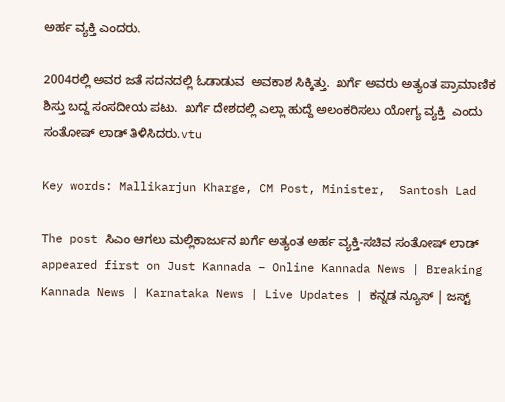ಅರ್ಹ ವ್ಯಕ್ತಿ ಎಂದರು.

2004ರಲ್ಲಿ ಅವರ ಜತೆ ಸದನದಲ್ಲಿ ಓಡಾಡುವ  ಅವಕಾಶ ಸಿಕ್ಕಿತ್ತು.  ಖರ್ಗೆ ಅವರು ಅತ್ಯಂತ ಪ್ರಾಮಾಣಿಕ ಶಿಸ್ತು ಬದ್ದ ಸಂಸದೀಯ ಪಟು.  ಖರ್ಗೆ ದೇಶದಲ್ಲಿ ಎಲ್ಲಾ ಹುದ್ದೆ ಅಲಂಕರಿಸಲು ಯೋಗ್ಯ ವ್ಯಕ್ತಿ  ಎಂದು ಸಂತೋಷ್ ಲಾಡ್ ತಿಳಿಸಿದರು.vtu

Key words: Mallikarjun Kharge, CM Post, Minister,  Santosh Lad

The post ಸಿಎಂ ಆಗಲು ಮಲ್ಲಿಕಾರ್ಜುನ ಖರ್ಗೆ ಅತ್ಯಂತ ಅರ್ಹ ವ್ಯಕ್ತಿ-ಸಚಿವ ಸಂತೋಷ್ ಲಾಡ್ appeared first on Just Kannada – Online Kannada News | Breaking Kannada News | Karnataka News | Live Updates | ಕನ್ನಡ ನ್ಯೂಸ್ | ಜಸ್ಟ್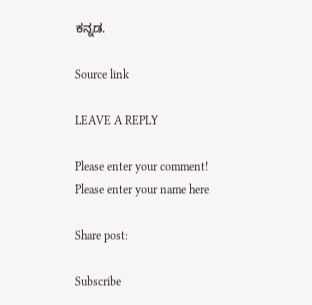ಕನ್ನಡ.

Source link

LEAVE A REPLY

Please enter your comment!
Please enter your name here

Share post:

Subscribe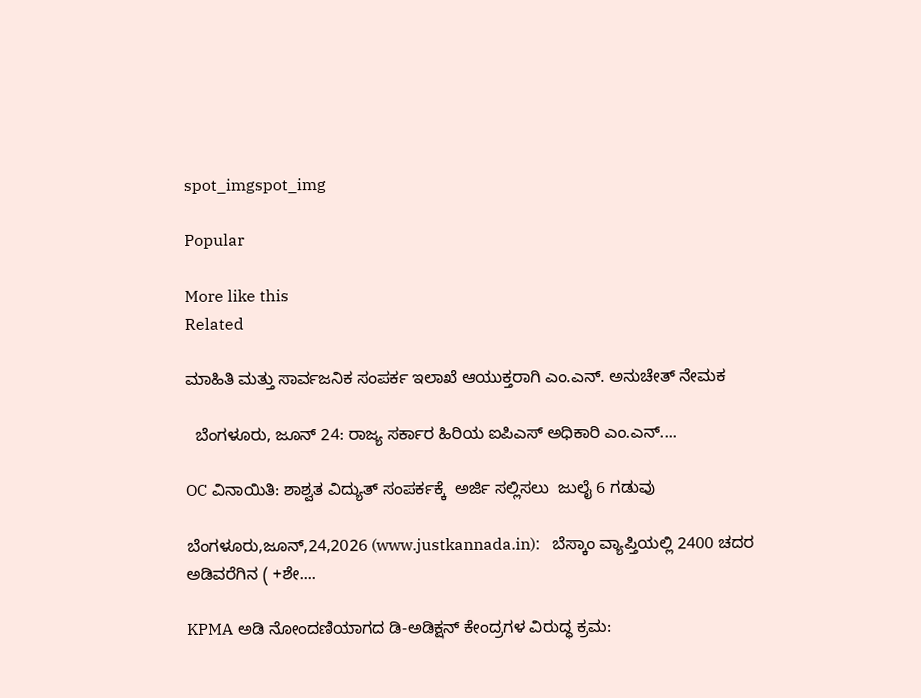spot_imgspot_img

Popular

More like this
Related

ಮಾಹಿತಿ ಮತ್ತು ಸಾರ್ವಜನಿಕ ಸಂಪರ್ಕ ಇಲಾಖೆ ಆಯುಕ್ತರಾಗಿ ಎಂ.ಎನ್. ಅನುಚೇತ್ ನೇಮಕ

  ಬೆಂಗಳೂರು, ಜೂನ್ 24: ರಾಜ್ಯ ಸರ್ಕಾರ ಹಿರಿಯ ಐಪಿಎಸ್ ಅಧಿಕಾರಿ ಎಂ.ಎನ್....

OC ವಿನಾಯಿತಿ: ಶಾಶ್ವತ ವಿದ್ಯುತ್‌ ಸಂಪರ್ಕಕ್ಕೆ  ಅರ್ಜಿ ಸಲ್ಲಿಸಲು  ಜುಲೈ 6 ಗಡುವು

ಬೆಂಗಳೂರು,ಜೂನ್,24,2026 (www.justkannada.in):   ಬೆಸ್ಕಾಂ ವ್ಯಾಪ್ತಿಯಲ್ಲಿ 2400 ಚದರ ಅಡಿವರೆಗಿನ ( +ಶೇ....

KPMA ಅಡಿ ನೋಂದಣಿಯಾಗದ ಡಿ-ಅಡಿಕ್ಷನ್ ಕೇಂದ್ರಗಳ ವಿರುದ್ಧ ಕ್ರಮ: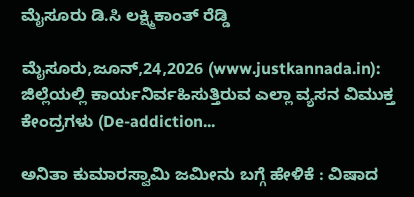ಮೈಸೂರು ಡಿ.ಸಿ ಲಕ್ಷ್ಮಿಕಾಂತ್ ರೆಡ್ಡಿ

ಮೈಸೂರು,ಜೂನ್,24,2026 (www.justkannada.in): ಜಿಲ್ಲೆಯಲ್ಲಿ ಕಾರ್ಯನಿರ್ವಹಿಸುತ್ತಿರುವ ಎಲ್ಲಾ ವ್ಯಸನ ವಿಮುಕ್ತ ಕೇಂದ್ರಗಳು (De-addiction...

ಅನಿತಾ ಕುಮಾರಸ್ವಾಮಿ ಜಮೀನು ಬಗ್ಗೆ ಹೇಳಿಕೆ : ವಿಷಾದ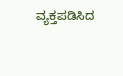ವ್ಯಕ್ತಪಡಿಸಿದ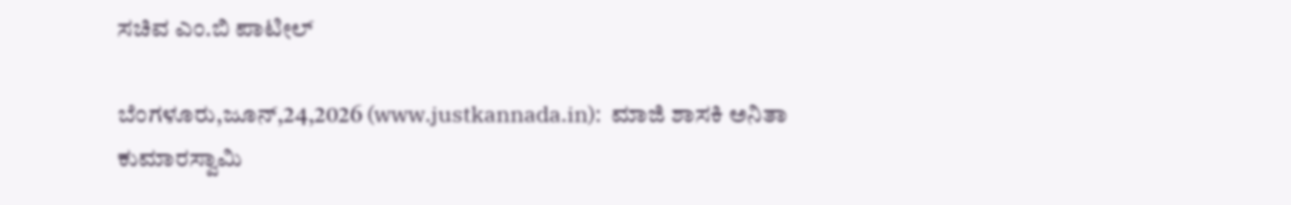ಸಚಿವ ಎಂ.ಬಿ ಪಾಟೀಲ್

ಬೆಂಗಳೂರು,ಜೂನ್,24,2026 (www.justkannada.in):  ಮಾಜಿ ಶಾಸಕಿ ಅನಿತಾ ಕುಮಾರಸ್ವಾಮಿ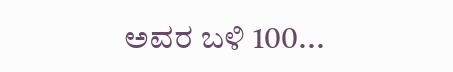ಅವರ ಬಳಿ 100...